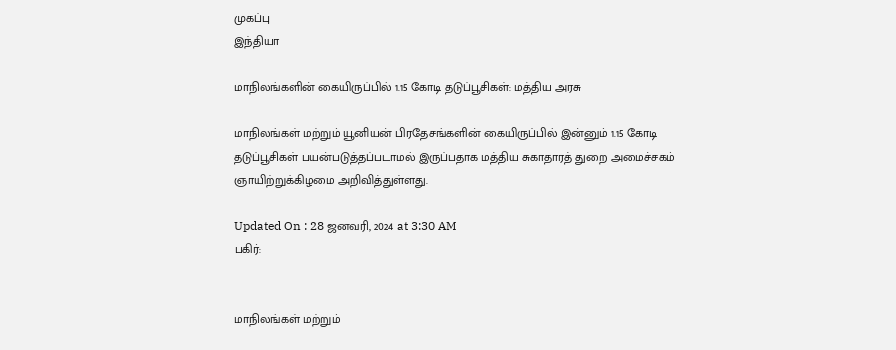முகப்பு
இந்தியா

மாநிலங்களின் கையிருப்பில் 1.15 கோடி தடுப்பூசிகள்: மத்திய அரசு

மாநிலங்கள் மற்றும் யூனியன் பிரதேசங்களின் கையிருப்பில் இன்னும் 1.15 கோடி தடுப்பூசிகள் பயன்படுத்தப்படாமல் இருப்பதாக மத்திய சுகாதாரத் துறை அமைச்சகம் ஞாயிற்றுக்கிழமை அறிவித்துள்ளது.

Updated On : 28 ஜனவரி, 2024 at 3:30 AM
பகிர்:


மாநிலங்கள் மற்றும்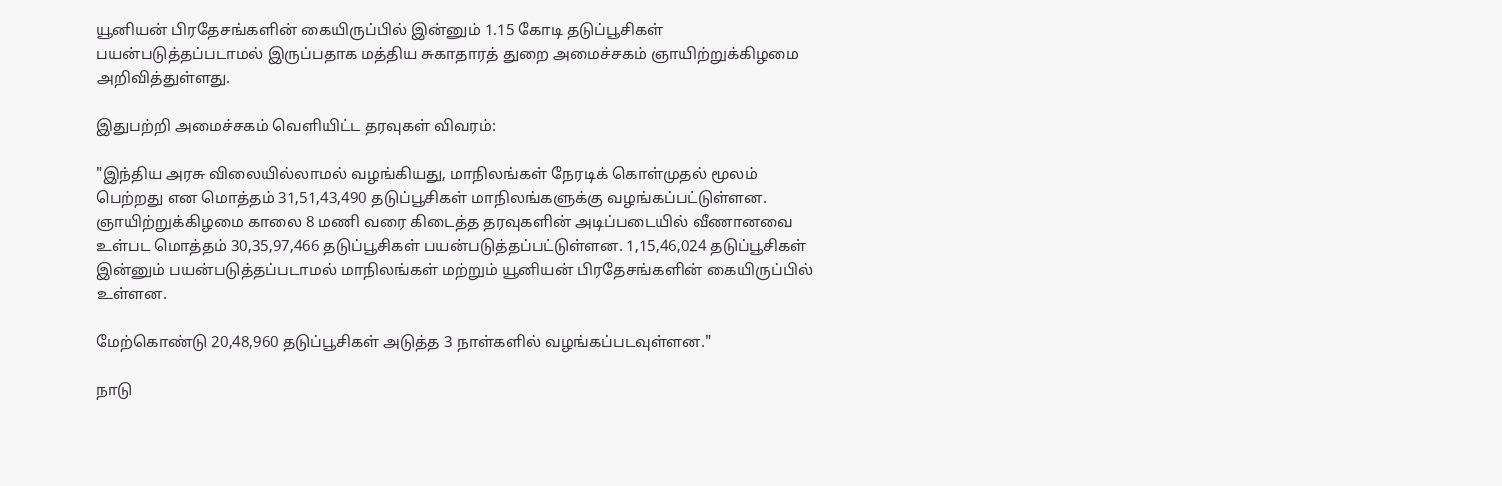யூனியன் பிரதேசங்களின் கையிருப்பில் இன்னும் 1.15 கோடி தடுப்பூசிகள் பயன்படுத்தப்படாமல் இருப்பதாக மத்திய சுகாதாரத் துறை அமைச்சகம் ஞாயிற்றுக்கிழமை அறிவித்துள்ளது.

இதுபற்றி அமைச்சகம் வெளியிட்ட தரவுகள் விவரம்:

"இந்திய அரசு விலையில்லாமல் வழங்கியது, மாநிலங்கள் நேரடிக் கொள்முதல் மூலம் பெற்றது என மொத்தம் 31,51,43,490 தடுப்பூசிகள் மாநிலங்களுக்கு வழங்கப்பட்டுள்ளன. ஞாயிற்றுக்கிழமை காலை 8 மணி வரை கிடைத்த தரவுகளின் அடிப்படையில் வீணானவை உள்பட மொத்தம் 30,35,97,466 தடுப்பூசிகள் பயன்படுத்தப்பட்டுள்ளன. 1,15,46,024 தடுப்பூசிகள் இன்னும் பயன்படுத்தப்படாமல் மாநிலங்கள் மற்றும் யூனியன் பிரதேசங்களின் கையிருப்பில் உள்ளன.

மேற்கொண்டு 20,48,960 தடுப்பூசிகள் அடுத்த 3 நாள்களில் வழங்கப்படவுள்ளன."

நாடு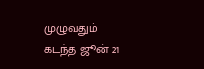முழுவதும் கடந்த ஜூன் 21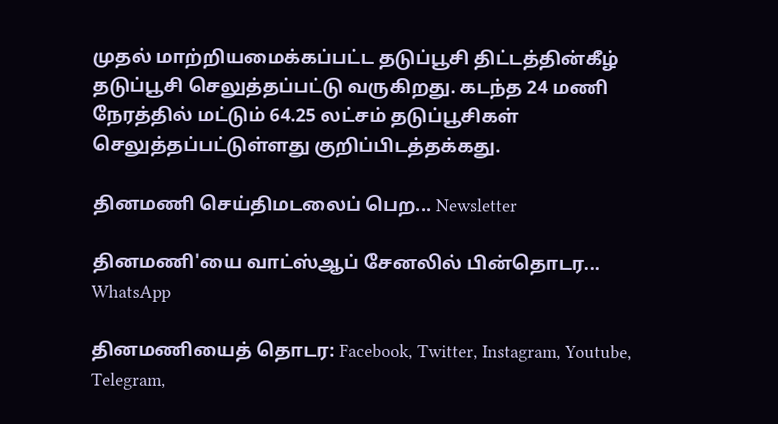முதல் மாற்றியமைக்கப்பட்ட தடுப்பூசி திட்டத்தின்கீழ் தடுப்பூசி செலுத்தப்பட்டு வருகிறது. கடந்த 24 மணி நேரத்தில் மட்டும் 64.25 லட்சம் தடுப்பூசிகள் செலுத்தப்பட்டுள்ளது குறிப்பிடத்தக்கது.

தினமணி செய்திமடலைப் பெற... Newsletter

தினமணி'யை வாட்ஸ்ஆப் சேனலில் பின்தொடர... WhatsApp

தினமணியைத் தொடர: Facebook, Twitter, Instagram, Youtube, Telegram,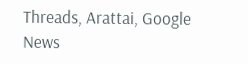Threads, Arattai, Google News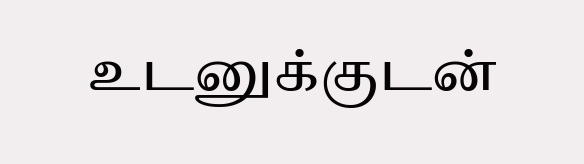உடனுக்குடன்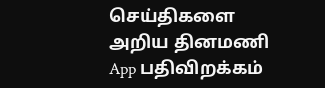செய்திகளை அறிய தினமணி App பதிவிறக்கம்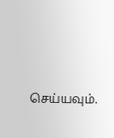செய்யவும்.